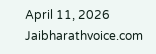April 11, 2026
Jaibharathvoice.com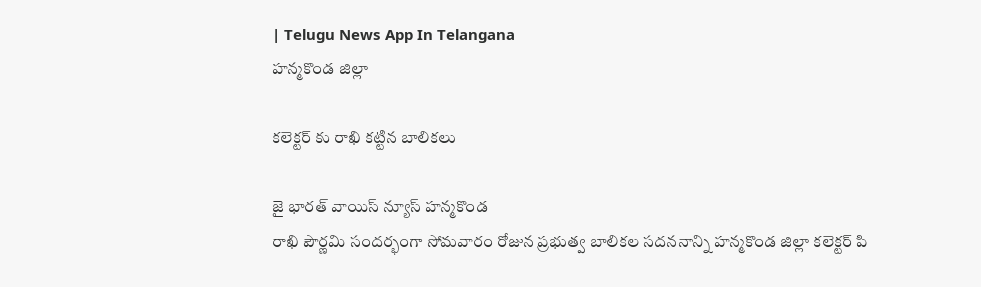| Telugu News App In Telangana
హన్మకొండ జిల్లా

కలెక్టర్ కు రాఖి కట్టిన బాలికలు

జై భారత్ వాయిస్ న్యూస్ హన్మకొండ
రాఖి పౌర్ణమి సందర్భంగా సోమవారం రోజున ప్రభుత్వ బాలికల సదననాన్ని హన్మకొండ జిల్లా కలెక్టర్ పి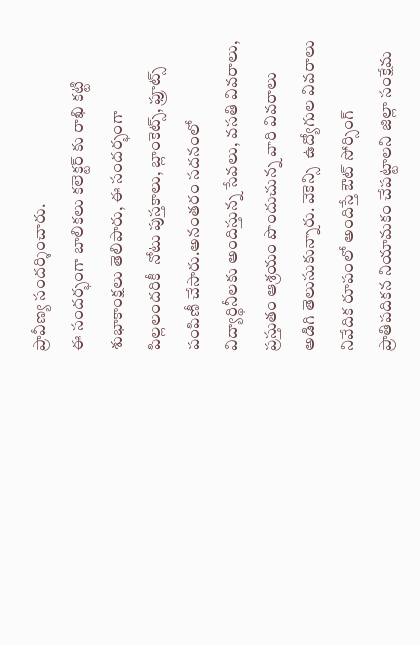ప్రావీణ్య సందర్శించారు.
ఈ సందర్భంగా బాలికలు కలెక్టర్ కు రాఖి కట్టి శుభాకాంక్షలు తెలిపారు, ఈ సందర్భంగా పిల్లలందరికీ  నోటు పుస్తకాలు, బ్లాంకెట్స్, ఫ్రూట్స్ పంపిణీ చేసారు.అనంతరం సదనంలో విద్యార్థినీలకు అందిస్తున్న సేవలు, వసతి వివరాలు, ప్రస్తుతం ఆశ్రయం పొందుచున్న వారి వివరాలు అడిగి తెలుసుకున్నారు. వెకెన్సి  ఉద్యోగుల వివరాలు నివేదిక రూపంలో అందిస్తే ఔట్ సోర్సింగ్ ప్రాతిపదికన నియామకం చేపట్టాలని జిల్లా సంక్షేమ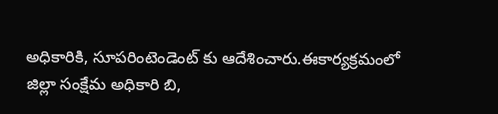అధికారికి, సూపరింటెండెంట్ కు ఆదేశించారు.ఈకార్యక్రమంలో జిల్లా సంక్షేమ అధికారి బి,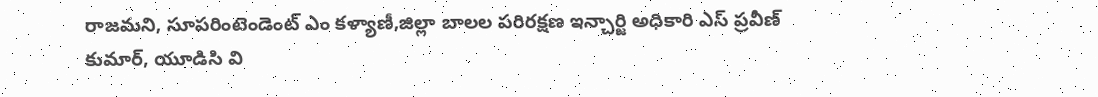రాజమని, సూపరింటెండెంట్ ఎం కళ్యాణీ,జిల్లా బాలల పరిరక్షణ ఇన్చార్జి అధికారి ఎస్ ప్రవీణ్ కుమార్, యూడిసి వి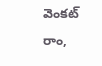వెంకట్ రాం,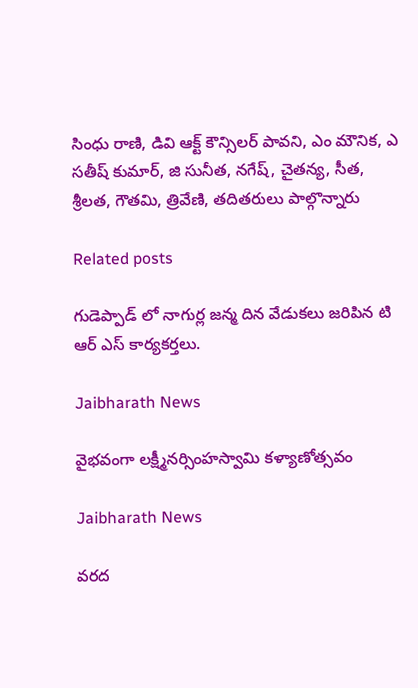సింధు రాణి, డివి ఆక్ట్ కౌన్సిలర్ పావని, ఎం మౌనిక, ఎ సతీష్ కుమార్, జి సునీత, నగేష్, చైతన్య, సీత, శ్రీలత, గౌతమి, త్రివేణి, తదితరులు పాల్గొన్నారు

Related posts

గుడెప్పాడ్ లో నాగుర్ల జన్మ దిన వేడుకలు జరిపిన టి ఆర్ ఎస్ కార్యకర్తలు.

Jaibharath News

వైభవంగా లక్ష్మీనర్సింహస్వామి కళ్యాణోత్సవం

Jaibharath News

వరద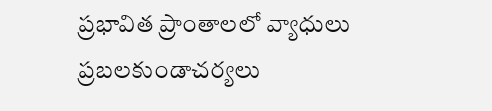ప్రభావిత ప్రాంతాలలో వ్యాధులు ప్రబలకుండాచర్యలు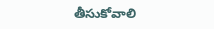తీసుకోవాలి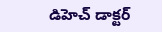డిహెచ్ డాక్టర్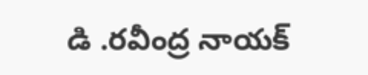డి .రవీంద్ర నాయక్